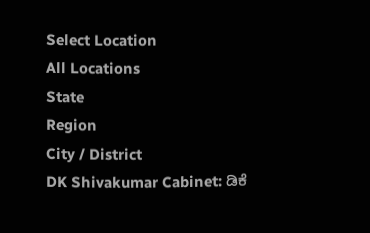Select Location
All Locations
State
Region
City / District
DK Shivakumar Cabinet: ಡಿಕೆ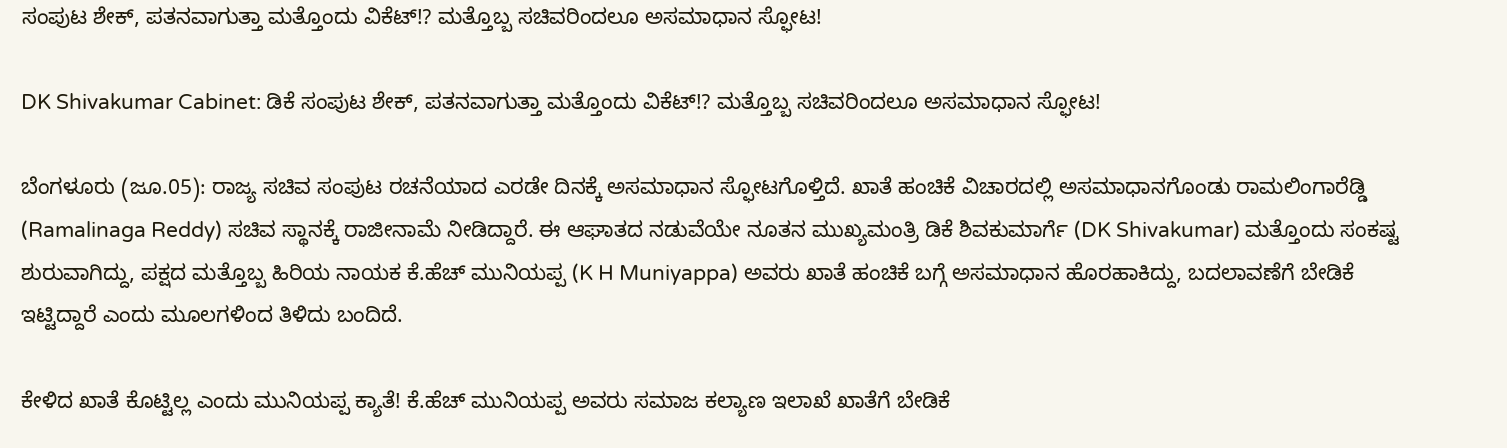ಸಂಪುಟ ಶೇಕ್, ಪತನವಾಗುತ್ತಾ ಮತ್ತೊಂದು ವಿಕೆಟ್!? ಮತ್ತೊಬ್ಬ ಸಚಿವರಿಂದಲೂ ಅಸಮಾಧಾನ ಸ್ಫೋಟ!

DK Shivakumar Cabinet: ಡಿಕೆ ಸಂಪುಟ ಶೇಕ್, ಪತನವಾಗುತ್ತಾ ಮತ್ತೊಂದು ವಿಕೆಟ್!? ಮತ್ತೊಬ್ಬ ಸಚಿವರಿಂದಲೂ ಅಸಮಾಧಾನ ಸ್ಫೋಟ!

ಬೆಂಗಳೂರು (ಜೂ.05): ರಾಜ್ಯ ಸಚಿವ ಸಂಪುಟ ರಚನೆಯಾದ ಎರಡೇ ದಿನಕ್ಕೆ ಅಸಮಾಧಾನ ಸ್ಫೋಟಗೊಳ್ತಿದೆ. ಖಾತೆ ಹಂಚಿಕೆ ವಿಚಾರದಲ್ಲಿ ಅಸಮಾಧಾನಗೊಂಡು ರಾಮಲಿಂಗಾರೆಡ್ಡಿ (Ramalinaga Reddy) ಸಚಿವ ಸ್ಥಾನಕ್ಕೆ ರಾಜೀನಾಮೆ ನೀಡಿದ್ದಾರೆ. ಈ ಆಘಾತದ ನಡುವೆಯೇ ನೂತನ ಮುಖ್ಯಮಂತ್ರಿ ಡಿಕೆ ಶಿವಕುಮಾರ್ಗೆ (DK Shivakumar) ಮತ್ತೊಂದು ಸಂಕಷ್ಟ ಶುರುವಾಗಿದ್ದು, ಪಕ್ಷದ ಮತ್ತೊಬ್ಬ ಹಿರಿಯ ನಾಯಕ ಕೆ.ಹೆಚ್ ಮುನಿಯಪ್ಪ (K H Muniyappa) ಅವರು ಖಾತೆ ಹಂಚಿಕೆ ಬಗ್ಗೆ ಅಸಮಾಧಾನ ಹೊರಹಾಕಿದ್ದು, ಬದಲಾವಣೆಗೆ ಬೇಡಿಕೆ ಇಟ್ಟಿದ್ದಾರೆ ಎಂದು ಮೂಲಗಳಿಂದ ತಿಳಿದು ಬಂದಿದೆ.

ಕೇಳಿದ ಖಾತೆ ಕೊಟ್ಟಿಲ್ಲ ಎಂದು ಮುನಿಯಪ್ಪ ಕ್ಯಾತೆ! ಕೆ.ಹೆಚ್ ಮುನಿಯಪ್ಪ ಅವರು ಸಮಾಜ ಕಲ್ಯಾಣ ಇಲಾಖೆ ಖಾತೆಗೆ ಬೇಡಿಕೆ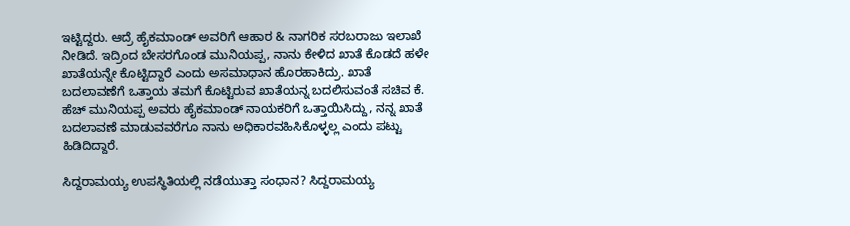ಇಟ್ಟಿದ್ದರು. ಆದ್ರೆ ಹೈಕಮಾಂಡ್ ಅವರಿಗೆ ಆಹಾರ & ನಾಗರಿಕ ಸರಬರಾಜು ಇಲಾಖೆ ನೀಡಿದೆ. ಇದ್ರಿಂದ ಬೇಸರಗೊಂಡ ಮುನಿಯಪ್ಪ, ನಾನು ಕೇಳಿದ ಖಾತೆ ಕೊಡದೆ ಹಳೇ ಖಾತೆಯನ್ನೇ ಕೊಟ್ಟಿದ್ದಾರೆ ಎಂದು ಅಸಮಾಧಾನ ಹೊರಹಾಕಿದ್ರು. ಖಾತೆ ಬದಲಾವಣೆಗೆ ಒತ್ತಾಯ ತಮಗೆ ಕೊಟ್ಟಿರುವ ಖಾತೆಯನ್ನ ಬದಲಿಸುವಂತೆ ಸಚಿವ ಕೆ. ಹೆಚ್ ಮುನಿಯಪ್ಪ ಅವರು ಹೈಕಮಾಂಡ್ ನಾಯಕರಿಗೆ ಒತ್ತಾಯಿಸಿದ್ದು, ನನ್ನ ಖಾತೆ ಬದಲಾವಣೆ ಮಾಡುವವರೆಗೂ ನಾನು ಅಧಿಕಾರವಹಿಸಿಕೊಳ್ಳಲ್ಲ ಎಂದು ಪಟ್ಟು ಹಿಡಿದಿದ್ದಾರೆ.

ಸಿದ್ದರಾಮಯ್ಯ ಉಪಸ್ಥಿತಿಯಲ್ಲಿ ನಡೆಯುತ್ತಾ ಸಂಧಾನ? ಸಿದ್ದರಾಮಯ್ಯ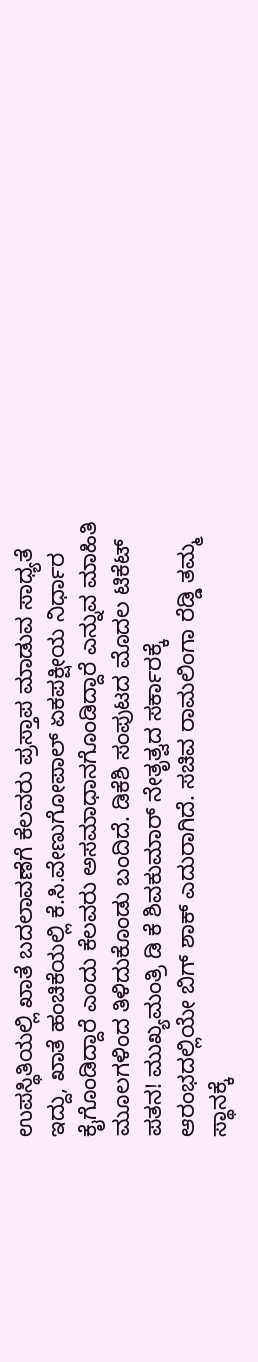ಉಪಸ್ಥಿತಿಯಲ್ಲಿ ಖಾತೆ ಬದಲಾವಣೆಗೆ ಕೆಲವರು ಪ್ರಸ್ತಾಪ ಮಾಡುವ ಸಾಧ್ಯತೆ ಇದ್ದು, ಖಾತೆ ಹಂಚಿಕೆಯಲ್ಲಿ ಕೆ.ಸಿ.ವೇಣುಗೋಪಾಲ್ ಏಕಪಕ್ಷೀಯ ನಿರ್ಧಾರ ಕೈಗೊಂಡಿದ್ದಾರೆ ಎಂದು ಕೆಲವರು ಅಸಮಾಧಾನಗೊಂಡಿದ್ದಾರೆ ಎನ್ನುವ ಮಾಹಿತಿ ಮೂಲಗಳಿಂದ ತಿಳಿದುಕೊಂಡು ಬಂದಿದೆ. ಡಿಕೆಶಿ ಸಂಪುಟದ ಮೊದಲ ಟಿಕೆಟ್ ಪತನ! ಮುಖ್ಯಮಂತ್ರಿ ಡಿ ಕೆ ಶಿವಕುಮಾರ್ ನೇತೃತ್ವದ ಸರ್ಕಾರಕ್ಕೆ ಆರಂಭದಲ್ಲಿಯೇ ಬಿಗ್ ಶಾಕ್ ಎದುರಾಗಿದೆ. ಸಚಿವ ರಾಮಲಿಂಗಾ ರೆಡ್ಡಿ ತಮ್ಮ ಸ್ಥಾನಕ್ಕೆ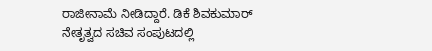ರಾಜೀನಾಮೆ ನೀಡಿದ್ದಾರೆ. ಡಿಕೆ ಶಿವಕುಮಾರ್ ನೇತೃತ್ವದ ಸಚಿವ ಸಂಪುಟದಲ್ಲಿ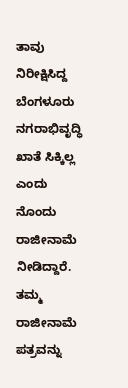ತಾವು ನಿರೀಕ್ಷಿಸಿದ್ದ ಬೆಂಗಳೂರು ನಗರಾಭಿವೃದ್ಧಿ ಖಾತೆ ಸಿಕ್ಕಿಲ್ಲ ಎಂದು ನೊಂದು ರಾಜೀನಾಮೆ ನೀಡಿದ್ದಾರೆ. ತಮ್ಮ ರಾಜೀನಾಮೆ ಪತ್ರವನ್ನು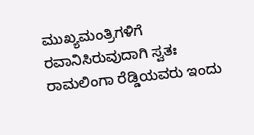ಮುಖ್ಯಮಂತ್ರಿಗಳಿಗೆ ರವಾನಿಸಿರುವುದಾಗಿ ಸ್ವತಃ ರಾಮಲಿಂಗಾ ರೆಡ್ಡಿಯವರು ಇಂದು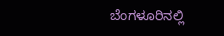ಬೆಂಗಳೂರಿನಲ್ಲಿ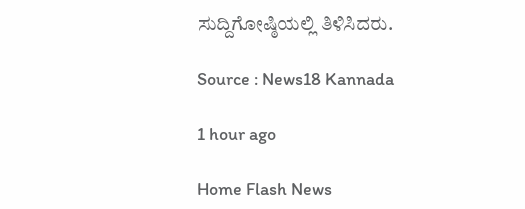ಸುದ್ದಿಗೋಷ್ಠಿಯಲ್ಲಿ ತಿಳಿಸಿದರು.

Source : News18 Kannada

1 hour ago

Home Flash News